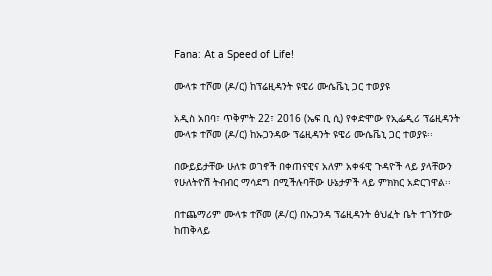Fana: At a Speed of Life!

ሙላቱ ተሾመ (ዶ/ር) ከፕሬዚዳንት ዩዌሪ ሙሴቬኒ ጋር ተወያዩ

አዲስ አበባ፣ ጥቅምት 22፣ 2016 (ኤፍ ቢ ሲ) የቀድሞው የኢፌዲሪ ፕሬዚዳንት ሙላቱ ተሾመ (ዶ/ር) ከኡጋንዳው ፕሬዚዳንት ዩዌሪ ሙሴቬኒ ጋር ተወያዩ፡፡

በውይይታቸው ሁለቱ ወገኖች በቀጠናዊና አለም አቀፋዊ ጉዳዮች ላይ ያላቸውን የሁለትዮሽ ትብብር ማሳደግ በሚችሉባቸው ሁኔታዎች ላይ ምክክር አድርገዋል፡፡

በተጨማሪም ሙላቱ ተሾመ (ዶ/ር) በኡጋንዳ ፕሬዚዳንት ፅህፈት ቤት ተገኝተው ከጠቅላይ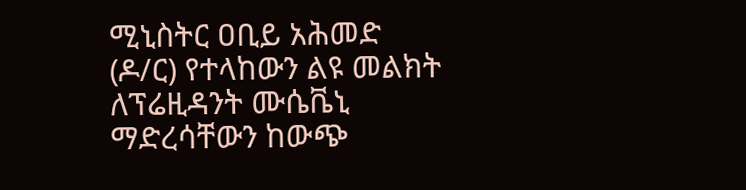ሚኒስትር ዐቢይ አሕመድ (ዶ/ር) የተላከውን ልዩ መልክት ለፕሬዚዳንት ሙሴቬኒ ማድረሳቸውን ከውጭ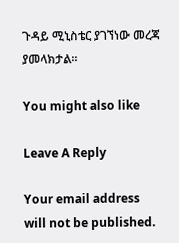ጉዳይ ሚኒስቴር ያገኘነው መረጃ ያመላክታል፡፡

You might also like

Leave A Reply

Your email address will not be published.